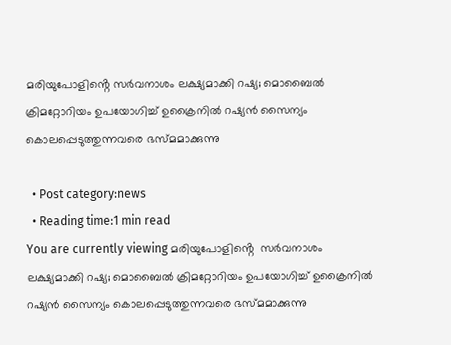മരിയുപോളിൻ്റെ സര്‍വനാശം ലക്ഷ്യമാക്കി റഷ്യ; മൊബൈല്‍ ക്രിമറ്റോറിയം ഉപയോഗിച്ച് ഉക്രൈനിൽ റഷ്യന്‍ സൈന്യം കൊലപ്പെടുത്തുന്നവരെ ഭസ്മമാക്കുന്നു

  • Post category:news
  • Reading time:1 min read
You are currently viewing മരിയുപോളിൻ്റെ  സര്‍വനാശം ലക്ഷ്യമാക്കി റഷ്യ; മൊബൈല്‍ ക്രിമറ്റോറിയം ഉപയോഗിച്ച് ഉക്രൈനിൽ  റഷ്യന്‍ സൈന്യം കൊലപ്പെടുത്തുന്നവരെ ഭസ്മമാക്കുന്നു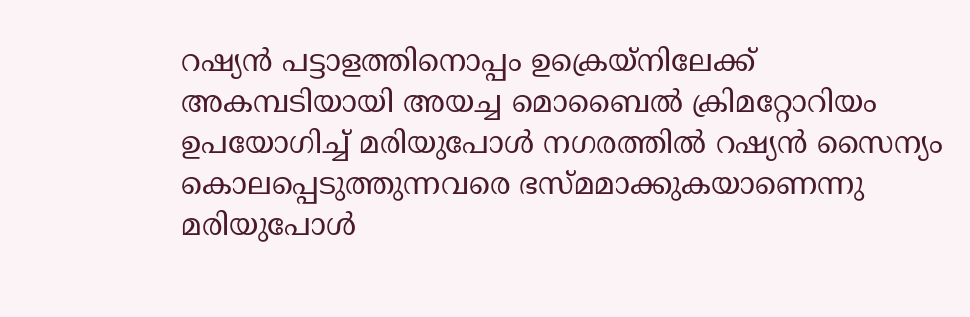റഷ്യന്‍ പട്ടാളത്തിനൊപ്പം ഉക്രെയ്‌നിലേക്ക് അകമ്പടിയായി അയച്ച മൊബൈല്‍ ക്രിമറ്റോറിയം ഉപയോഗിച്ച് മരിയുപോള്‍ നഗരത്തില്‍ റഷ്യന്‍ സൈന്യം കൊലപ്പെടുത്തുന്നവരെ ഭസ്മമാക്കുകയാണെന്നു മരിയുപോള്‍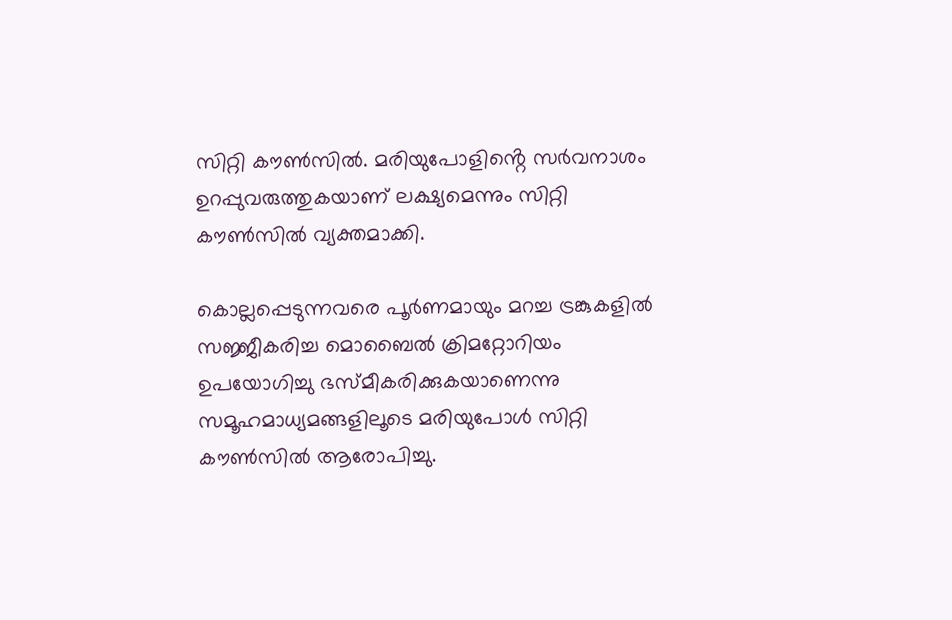സിറ്റി കൗണ്‍സില്‍. മരിയുപോളിൻ്റെ സര്‍വനാശം ഉറപ്പുവരുത്തുകയാണ് ലക്ഷ്യമെന്നും സിറ്റി കൗണ്‍സില്‍ വ്യക്തമാക്കി.

കൊല്ലപ്പെടുന്നവരെ പൂര്‍ണമായും മറച്ച ട്രങ്കുകളില്‍ സജ്ജീകരിച്ച മൊബൈല്‍ ക്രിമറ്റോറിയം ഉപയോഗിച്ചു ഭസ്മീകരിക്കുകയാണെന്നു സമൂഹമാധ്യമങ്ങളിലൂടെ മരിയുപോള്‍ സിറ്റി കൗണ്‍സില്‍ ആരോപിച്ചു.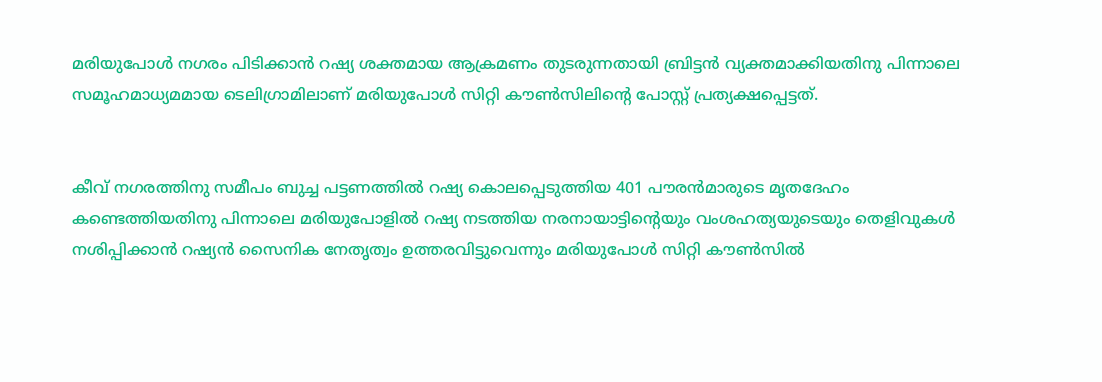മരിയുപോള്‍ നഗരം പിടിക്കാന്‍ റഷ്യ ശക്തമായ ആക്രമണം തുടരുന്നതായി ബ്രിട്ടന്‍ വ്യക്തമാക്കിയതിനു പിന്നാലെ സമൂഹമാധ്യമമായ ടെലിഗ്രാമിലാണ് മരിയുപോള്‍ സിറ്റി കൗണ്‍സിലിൻ്റെ പോസ്റ്റ് പ്രത്യക്ഷപ്പെട്ടത്.


കീവ് നഗരത്തിനു സമീപം ബുച്ച പട്ടണത്തില്‍ റഷ്യ കൊലപ്പെടുത്തിയ 401 പൗരന്‍മാരുടെ മൃതദേഹം കണ്ടെത്തിയതിനു പിന്നാലെ മരിയുപോളില്‍ റഷ്യ നടത്തിയ നരനായാട്ടിൻ്റെയും വംശഹത്യയുടെയും തെളിവുകള്‍ നശിപ്പിക്കാന്‍ റഷ്യന്‍ സൈനിക നേതൃത്വം ഉത്തരവിട്ടുവെന്നും മരിയുപോള്‍ സിറ്റി കൗണ്‍സില്‍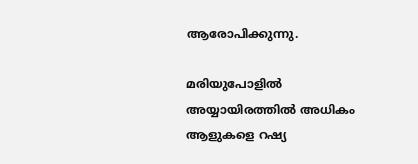ആരോപിക്കുന്നു.

മരിയുപോളില്‍ അയ്യായിരത്തില്‍ അധികം ആളുകളെ റഷ്യ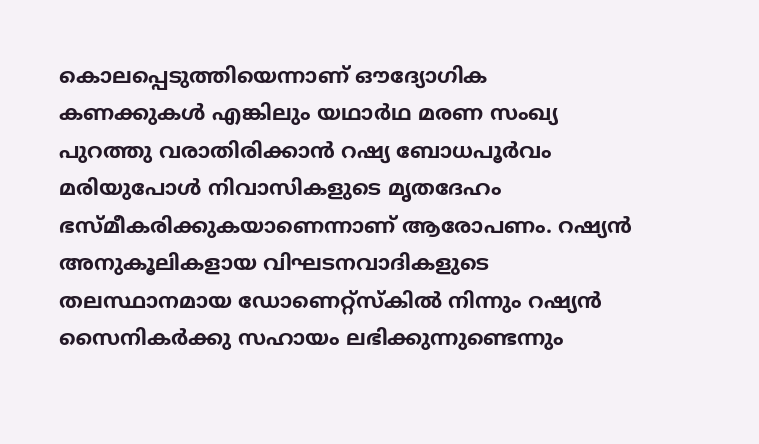കൊലപ്പെടുത്തിയെന്നാണ് ഔദ്യോഗിക കണക്കുകള്‍ എങ്കിലും യഥാര്‍ഥ മരണ സംഖ്യ പുറത്തു വരാതിരിക്കാന്‍ റഷ്യ ബോധപൂര്‍വം മരിയുപോള്‍ നിവാസികളുടെ മൃതദേഹം ഭസ്മീകരിക്കുകയാണെന്നാണ് ആരോപണം. റഷ്യന്‍ അനുകൂലികളായ വിഘടനവാദികളുടെ തലസ്ഥാനമായ ഡോണെറ്റ്‌സ്‌കില്‍ നിന്നും റഷ്യന്‍ സൈനികര്‍ക്കു സഹായം ലഭിക്കുന്നുണ്ടെന്നും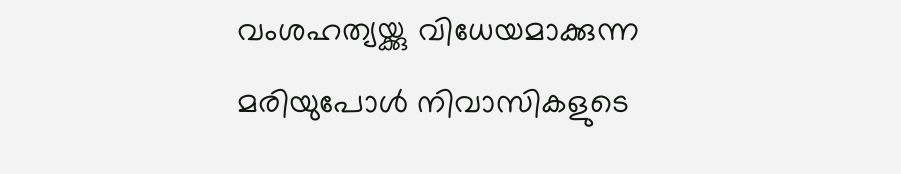വംശഹത്യയ്ക്കു വിധേയമാക്കുന്ന മരിയുപോള്‍ നിവാസികളുടെ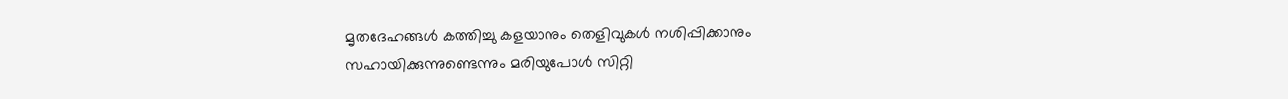മൃതദേഹങ്ങള്‍ കത്തിച്ചു കളയാനും തെളിവുകള്‍ നശിപ്പിക്കാനും സഹായിക്കുന്നുണ്ടെന്നും മരിയുപോള്‍ സിറ്റി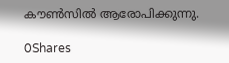കൗണ്‍സില്‍ ആരോപിക്കുന്നു.

0Shares